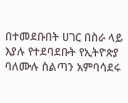በተመደቡበት ሀገር በስራ ላይ እያሉ የተደባደቡት የኢትዮጵያ ባለሙሉ ስልጣን አምባሳደሩ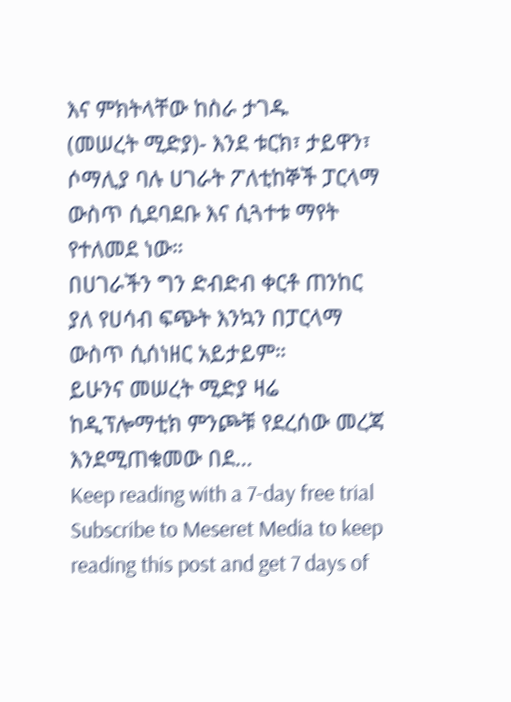እና ምክትላቸው ከስራ ታገዱ
(መሠረት ሚድያ)- እንደ ቱርክ፣ ታይዋን፣ ሶማሊያ ባሉ ሀገራት ፖለቲከኞች ፓርላማ ውስጥ ሲደባደቡ እና ሲጓተቱ ማየት የተለመደ ነው።
በሀገራችን ግን ድብድብ ቀርቶ ጠንከር ያለ የሀሳብ ፍጭት እንኳን በፓርላማ ውስጥ ሲሰነዘር አይታይም።
ይሁንና መሠረት ሚድያ ዛሬ ከዲፕሎማቲክ ምንጮቹ የደረሰው መረጃ እንደሚጠቁመው በደ…
Keep reading with a 7-day free trial
Subscribe to Meseret Media to keep reading this post and get 7 days of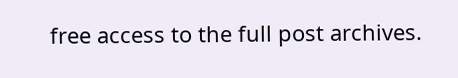free access to the full post archives.